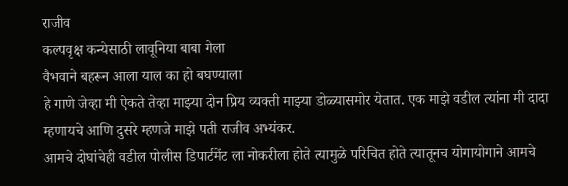राजीव
कल्पवृक्ष कन्येसाठी लावूनिया बाबा गेला
वैभवाने बहरून आला याल का हो बघण्याला
हे गाणे जेव्हा मी ऐकते तेव्हा माझ्या दोन प्रिय व्यक्ती माझ्या डोळ्यासमोर येतात. एक माझे वडील त्यांना मी दादा म्हणायचे आणि दुसरे म्हणजे माझे पती राजीव अभ्यंकर.
आमचे दोघांचेही वडील पोलीस डिपार्टमेंट ला नोकरीला होते त्यामुळे परिचित होते त्यातूनच योगायोगाने आमचे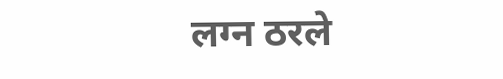लग्न ठरले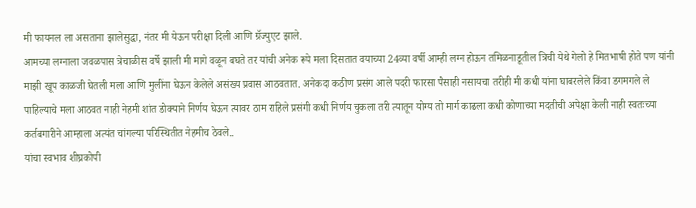मी फायनल ला असताना झालेसुद्धा, नंतर मी येऊन परीक्षा दिली आणि ग्रॅज्युएट झाले.
आमच्या लग्नाला जवळपास त्रेचाळीस वर्षे झाली मी मागे वळून बघते तर यांची अनेक रूपे मला दिसतात वयाच्या 24व्या वर्षी आम्ही लग्न होऊन तमिळनाडूतील त्रिची येथे गेलो हे मितभाषी होते पण यांनी माझी खूप काळजी घेतली मला आणि मुलींना घेऊन केलेले असंख्य प्रवास आठवतात. अनेकदा कठीण प्रसंग आले पदरी फारसा पैसाही नसायचा तरीही मी कधी यांना घाबरलेले किंवा डगमगले ले पाहिल्याचे मला आठवत नाही नेहमी शांत डोक्याने निर्णय घेऊन त्यावर ठाम राहिले प्रसंगी कधी निर्णय चुकला तरी त्यातून योग्य तो मार्ग काढला कधी कोणाच्या मदतीची अपेक्षा केली नाही स्वतःच्या कर्तबगारीने आम्हाला अत्यंत चांगल्या परिस्थितीत नेहमीच ठेवले..
यांचा स्वभाव शीघ्रकोपी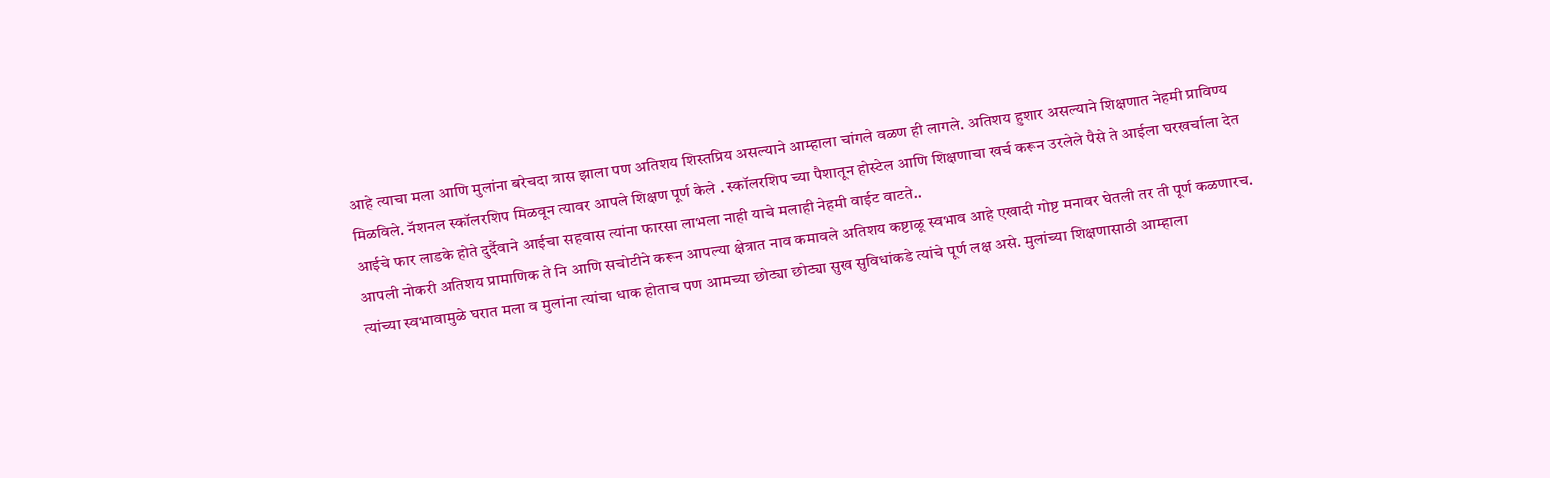आहे त्याचा मला आणि मुलांना बरेचदा त्रास झाला पण अतिशय शिस्तप्रिय असल्याने आम्हाला चांगले वळण ही लागले. अतिशय हुशार असल्याने शिक्षणात नेहमी प्राविण्य मिळविले. नॅशनल स्कॉलरशिप मिळवून त्यावर आपले शिक्षण पूर्ण केले . स्कॉलरशिप च्या पैशातून होस्टेल आणि शिक्षणाचा खर्च करून उरलेले पैसे ते आईला घरखर्चाला देत आईचे फार लाडके होते दुर्दैवाने आईचा सहवास त्यांना फारसा लाभला नाही याचे मलाही नेहमी वाईट वाटते..
आपली नोकरी अतिशय प्रामाणिक ते नि आणि सचोटीने करून आपल्या क्षेत्रात नाव कमावले अतिशय कष्टाळू स्वभाव आहे एखादी गोष्ट मनावर घेतली तर ती पूर्ण कळणारच. त्यांच्या स्वभावामुळे घरात मला व मुलांना त्यांचा धाक होताच पण आमच्या छोट्या छोट्या सुख सुविधांकडे त्यांचे पूर्ण लक्ष असे. मुलांच्या शिक्षणासाठी आम्हाला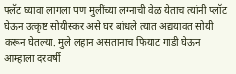फ्लॅट घ्यावा लागला पण मुलींच्या लग्नाची वेळ येताच त्यांनी प्लॉट घेऊन उत्कृष्ट सोयीस्कर असे घर बांधले त्यात अद्ययावत सोयी करून घेतल्या. मुले लहान असतानाच फियाट गाडी घेऊन आम्हाला दरवर्षी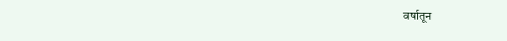वर्षातून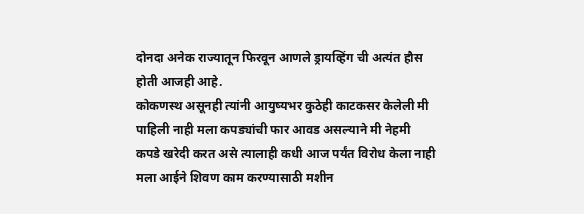दोनदा अनेक राज्यातून फिरवून आणले ड्रायव्हिंग ची अत्यंत हौस होती आजही आहे.
कोकणस्थ असूनही त्यांनी आयुष्यभर कुठेही काटकसर केलेली मी पाहिली नाही मला कपड्यांची फार आवड असल्याने मी नेहमी कपडे खरेदी करत असे त्यालाही कधी आज पर्यंत विरोध केला नाही मला आईने शिवण काम करण्यासाठी मशीन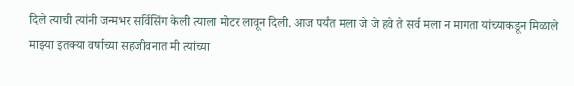दिले त्याची त्यांनी जन्मभर सर्विसिंग केली त्याला मोटर लावून दिली. आज पर्यंत मला जे जे हवे ते सर्व मला न मागता यांच्याकडून मिळाले
माझ्या इतक्या वर्षाच्या सहजीवनात मी त्यांच्या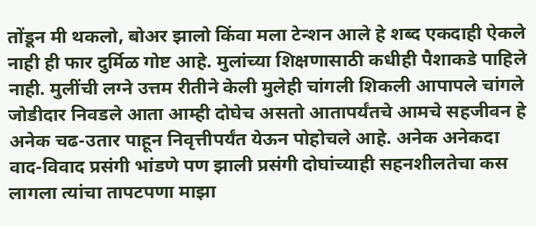तोंडून मी थकलो, बोअर झालो किंवा मला टेन्शन आले हे शब्द एकदाही ऐकले नाही ही फार दुर्मिळ गोष्ट आहे. मुलांच्या शिक्षणासाठी कधीही पैशाकडे पाहिले नाही. मुलींची लग्ने उत्तम रीतीने केली मुलेही चांगली शिकली आपापले चांगले जोडीदार निवडले आता आम्ही दोघेच असतो आतापर्यंतचे आमचे सहजीवन हे अनेक चढ-उतार पाहून निवृत्तीपर्यंत येऊन पोहोचले आहे. अनेक अनेकदा वाद-विवाद प्रसंगी भांडणे पण झाली प्रसंगी दोघांच्याही सहनशीलतेचा कस लागला त्यांचा तापटपणा माझा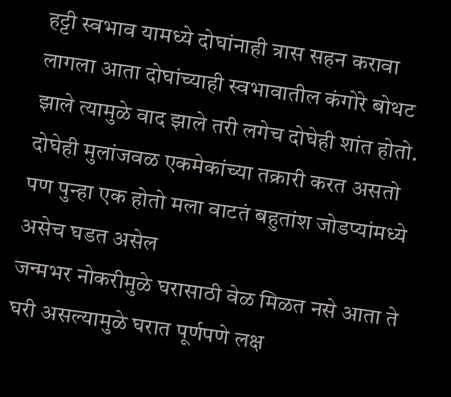हट्टी स्वभाव यामध्ये दोघांनाही त्रास सहन करावा लागला आता दोघांच्याही स्वभावातील कंगोरे बोथट झाले त्यामुळे वाद झाले तरी लगेच दोघेही शांत होतो. दोघेही मुलांजवळ एकमेकांच्या तक्रारी करत असतो पण पुन्हा एक होतो मला वाटतं बहुतांश जोडप्यांमध्ये असेच घडत असेल
जन्मभर नोकरीमुळे घरासाठी वेळ मिळत नसे आता ते घरी असल्यामुळे घरात पूर्णपणे लक्ष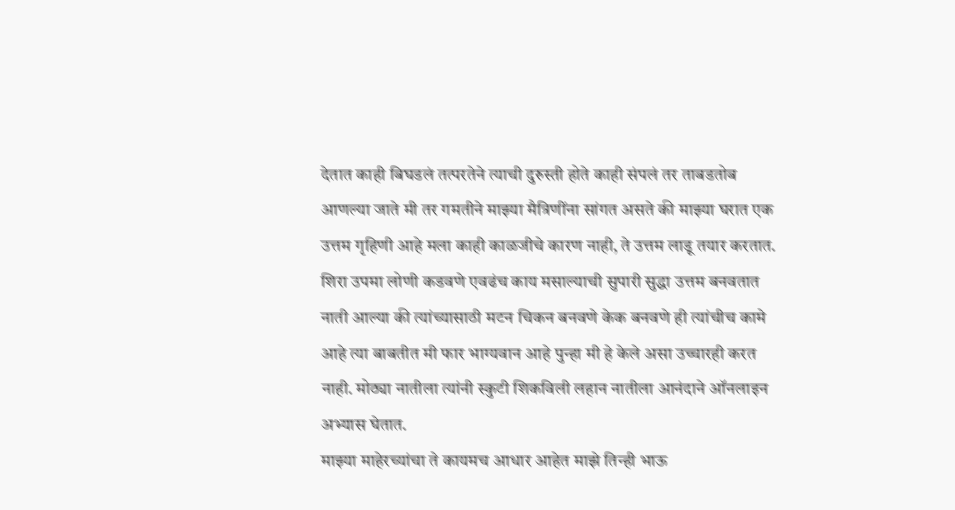देतात काही बिघडलं तत्परतेने त्याची दुरुस्ती होते काही संपलं तर ताबडतोब आणल्या जाते मी तर गमतीने माझ्या मैत्रिणींना सांगत असते की माझ्या घरात एक उत्तम गृहिणी आहे मला काही काळजीचे कारण नाही, ते उत्तम लाडू तयार करतात. शिरा उपमा लोणी कडवणे एवढंच काय मसाल्याची सुपारी सुद्धा उत्तम बनवतात नाती आल्या की त्यांच्यासाठी मटन चिकन बनवणे केक बनवणे ही त्यांचीच कामे आहे त्या बाबतीत मी फार भाग्यवान आहे पुन्हा मी हे केले असा उच्चारही करत नाही. मोठ्या नातीला त्यांनी स्कुटी शिकविली लहान नातीला आनंदाने ऑनलाइन अभ्यास घेतात.
माझ्या माहेरच्यांचा ते कायमच आधार आहेत माझे तिन्ही भाऊ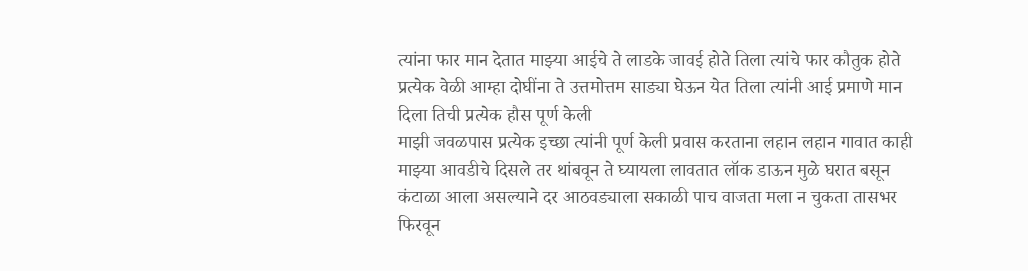त्यांना फार मान देतात माझ्या आईचे ते लाडके जावई होते तिला त्यांचे फार कौतुक होते प्रत्येक वेळी आम्हा दोघींना ते उत्तमोत्तम साड्या घेऊन येत तिला त्यांनी आई प्रमाणे मान दिला तिची प्रत्येक हौस पूर्ण केली
माझी जवळपास प्रत्येक इच्छा त्यांनी पूर्ण केली प्रवास करताना लहान लहान गावात काही माझ्या आवडीचे दिसले तर थांबवून ते घ्यायला लावतात लॉक डाऊन मुळे घरात बसून कंटाळा आला असल्याने दर आठवड्याला सकाळी पाच वाजता मला न चुकता तासभर फिरवून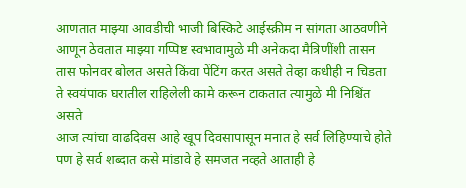आणतात माझ्या आवडीची भाजी बिस्किटे आईस्क्रीम न सांगता आठवणीने आणून ठेवतात माझ्या गप्पिष्ट स्वभावामुळे मी अनेकदा मैत्रिणींशी तासन तास फोनवर बोलत असते किंवा पेंटिंग करत असते तेव्हा कधीही न चिडता ते स्वयंपाक घरातील राहिलेली कामे करून टाकतात त्यामुळे मी निश्चिंत असते
आज त्यांचा वाढदिवस आहे खूप दिवसापासून मनात हे सर्व लिहिण्याचे होते पण हे सर्व शब्दात कसे मांडावे हे समजत नव्हते आताही हे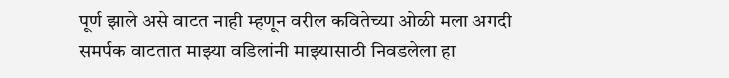पूर्ण झाले असे वाटत नाही म्हणून वरील कवितेच्या ओळी मला अगदी समर्पक वाटतात माझ्या वडिलांनी माझ्यासाठी निवडलेला हा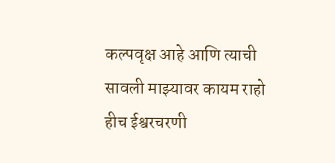कल्पवृक्ष आहे आणि त्याची सावली माझ्यावर कायम राहो हीच ईश्वरचरणी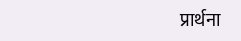प्रार्थना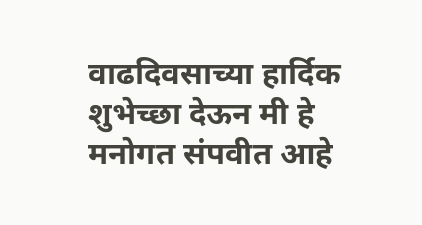वाढदिवसाच्या हार्दिक शुभेच्छा देऊन मी हे मनोगत संपवीत आहे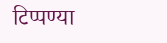टिप्पण्या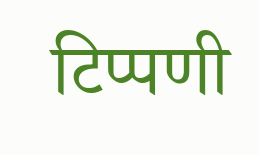टिप्पणी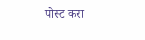पोस्ट करा